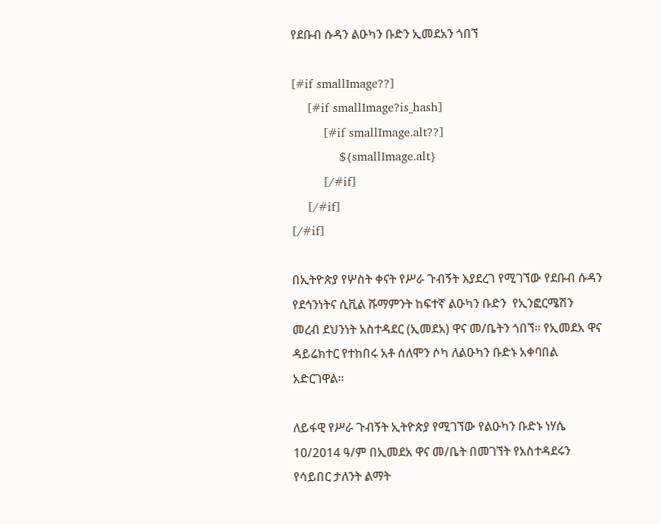የደቡብ ሱዳን ልዑካን ቡድን ኢመደአን ጎበኘ

[#if smallImage??]
    [#if smallImage?is_hash]
        [#if smallImage.alt??]
            ${smallImage.alt}
        [/#if]
    [/#if]
[/#if]

በኢትዮጵያ የሦስት ቀናት የሥራ ጉብኝት እያደረገ የሚገኘው የደቡብ ሱዳን የደኅንነትና ሲቪል ሹማምንት ከፍተኛ ልዑካን ቡድን  የኢንፎርሜሽን መረብ ደህንነት አስተዳደር (ኢመደአ) ዋና መ/ቤትን ጎበኘ፡፡ የኢመደአ ዋና ዳይሬክተር የተከበሩ አቶ ሰለሞን ሶካ ለልዑካን ቡድኑ አቀባበል አድርገዋል፡፡

ለይፋዊ የሥራ ጉብኝት ኢትዮጵያ የሚገኘው የልዑካን ቡድኑ ነሃሴ 10/2014 ዓ/ም በኢመደአ ዋና መ/ቤት በመገኘት የአስተዳደሩን የሳይበር ታለንት ልማት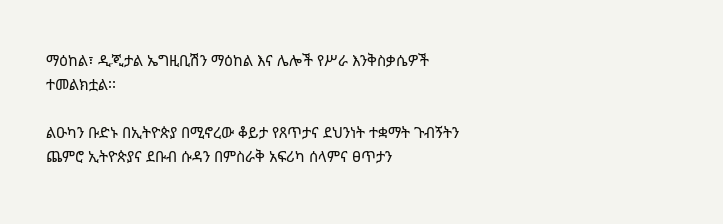ማዕከል፣ ዲጂታል ኤግዚቢሽን ማዕከል እና ሌሎች የሥራ እንቅስቃሴዎች ተመልክቷል፡፡

ልዑካን ቡድኑ በኢትዮጵያ በሚኖረው ቆይታ የጸጥታና ደህንነት ተቋማት ጉብኝትን ጨምሮ ኢትዮጵያና ደቡብ ሱዳን በምስራቅ አፍሪካ ሰላምና ፀጥታን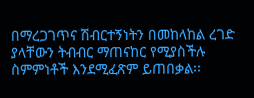በማረጋገጥና ሽብርተኝነትን በመከላከል ረገድ ያላቸውን ትብብር ማጠናከር የሚያስችሉ ስምምነቶች እንደሚፈጽም ይጠበቃል፡፡